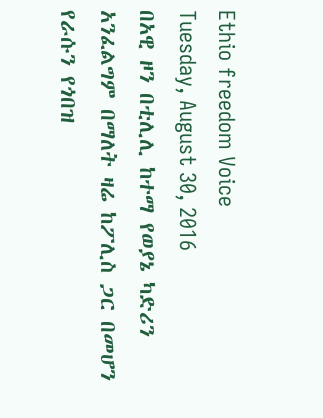Ethio freedom Voice
Tuesday, August 30, 2016
በአዊ ዞን በቲሊሊ ከተማ የወያኔ ካድሪን አንፈልግም በማለት ዛሬ ከፖሊስ ጋር በመሆን የራሱን የጎበዝ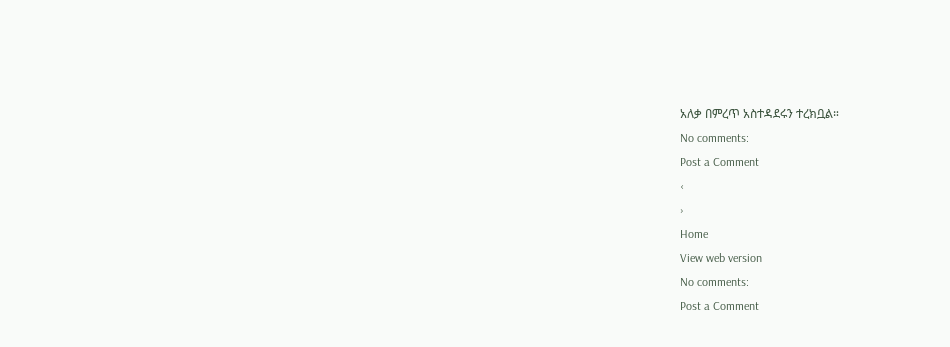አለቃ በምረጥ አስተዳደሩን ተረክቧል።
No comments:
Post a Comment
‹
›
Home
View web version
No comments:
Post a Comment